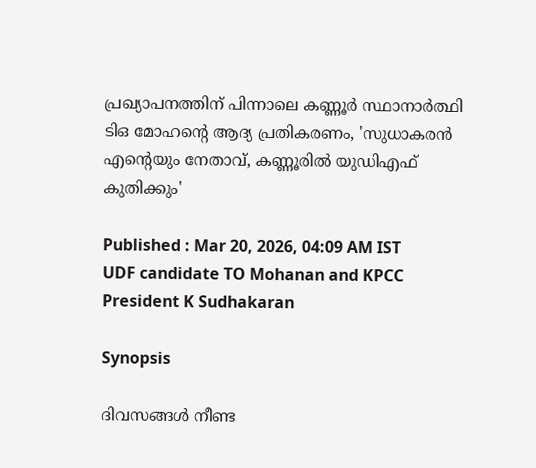പ്രഖ്യാപനത്തിന് പിന്നാലെ കണ്ണൂര്‍ സ്ഥാനാര്‍ത്ഥി ടിഒ മോഹന്റെ ആദ്യ പ്രതികരണം, 'സുധാകരൻ എന്റെയും നേതാവ്, കണ്ണൂരിൽ യുഡിഎഫ് കുതിക്കും'

Published : Mar 20, 2026, 04:09 AM IST
UDF candidate TO Mohanan and KPCC President K Sudhakaran

Synopsis

ദിവസങ്ങൾ നീണ്ട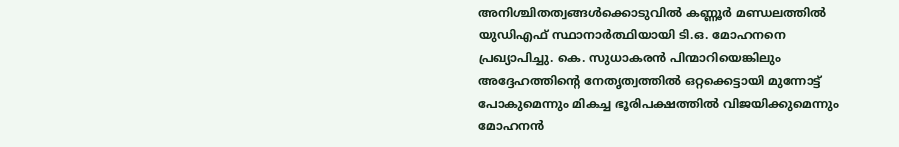അനിശ്ചിതത്വങ്ങൾക്കൊടുവിൽ കണ്ണൂർ മണ്ഡലത്തിൽ യുഡിഎഫ് സ്ഥാനാർത്ഥിയായി ടി.ഒ. മോഹനനെ പ്രഖ്യാപിച്ചു. കെ. സുധാകരൻ പിന്മാറിയെങ്കിലും അദ്ദേഹത്തിന്റെ നേതൃത്വത്തിൽ ഒറ്റക്കെട്ടായി മുന്നോട്ട് പോകുമെന്നും മികച്ച ഭൂരിപക്ഷത്തിൽ വിജയിക്കുമെന്നും മോഹനൻ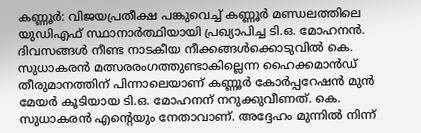കണ്ണൂർ: വിജയപ്രതീക്ഷ പങ്കുവെച്ച് കണ്ണൂർ മണ്ഡലത്തിലെ യുഡിഎഫ് സ്ഥാനാർത്ഥിയായി പ്രഖ്യാപിച്ച ടി.ഒ. മോഹനൻ. ദിവസങ്ങൾ നീണ്ട നാടകീയ നീക്കങ്ങൾക്കൊടുവിൽ കെ. സുധാകരൻ മത്സരരംഗത്തുണ്ടാകില്ലെന്ന ഹൈക്കമാൻഡ് തീരുമാനത്തിന് പിന്നാലെയാണ് കണ്ണൂർ കോർപ്പറേഷൻ മുൻ മേയർ കൂടിയായ ടി.ഒ. മോഹനന് നറുക്കുവീണത്. കെ. സുധാകരൻ എന്റെയും നേതാവാണ്. അദ്ദേഹം മുന്നിൽ നിന്ന്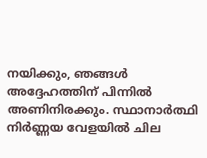നയിക്കും, ഞങ്ങൾ അദ്ദേഹത്തിന് പിന്നിൽ അണിനിരക്കും. സ്ഥാനാർത്ഥി നിർണ്ണയ വേളയിൽ ചില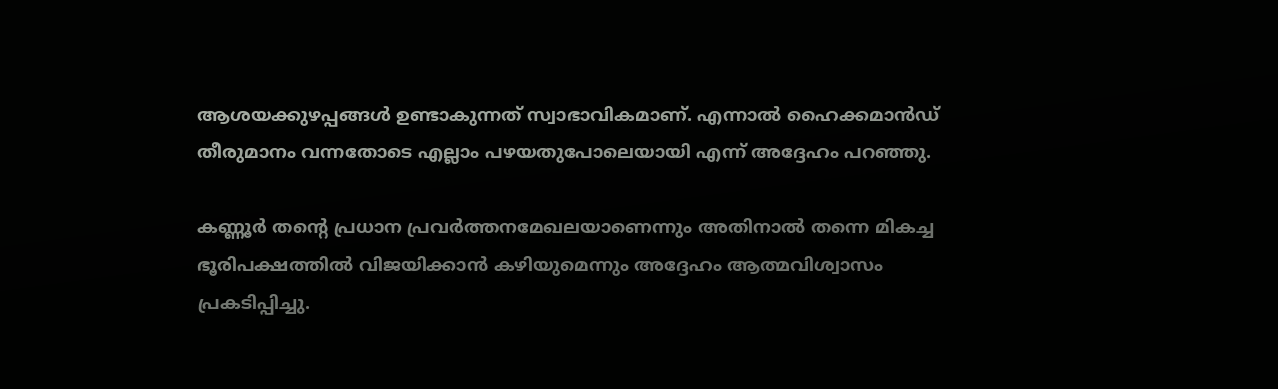ആശയക്കുഴപ്പങ്ങൾ ഉണ്ടാകുന്നത് സ്വാഭാവികമാണ്. എന്നാൽ ഹൈക്കമാൻഡ് തീരുമാനം വന്നതോടെ എല്ലാം പഴയതുപോലെയായി എന്ന് അദ്ദേഹം പറഞ്ഞു.

കണ്ണൂർ തന്റെ പ്രധാന പ്രവർത്തനമേഖലയാണെന്നും അതിനാൽ തന്നെ മികച്ച ഭൂരിപക്ഷത്തിൽ വിജയിക്കാൻ കഴിയുമെന്നും അദ്ദേഹം ആത്മവിശ്വാസം പ്രകടിപ്പിച്ചു.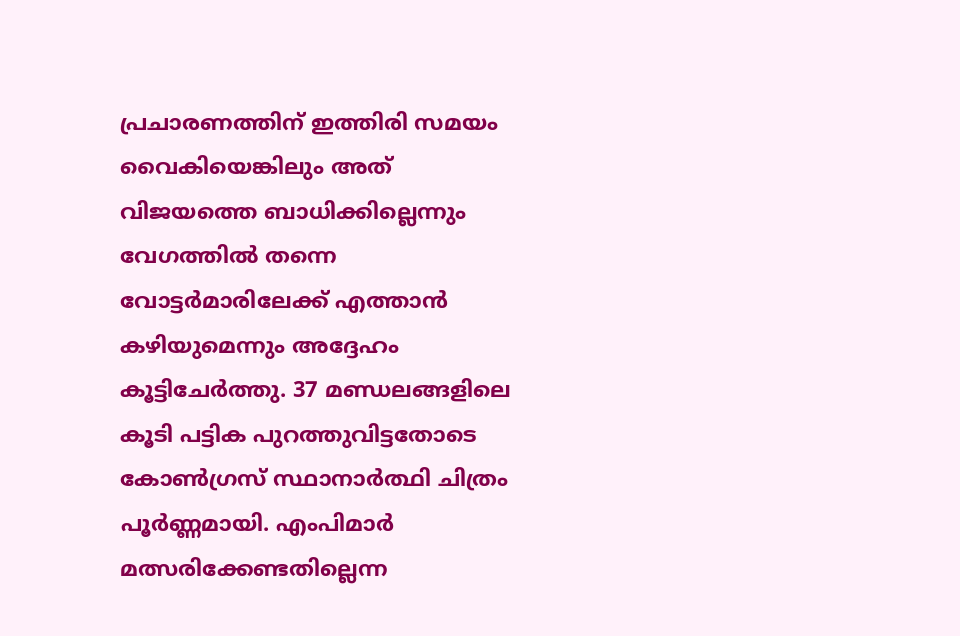പ്രചാരണത്തിന് ഇത്തിരി സമയം വൈകിയെങ്കിലും അത് വിജയത്തെ ബാധിക്കില്ലെന്നും വേഗത്തിൽ തന്നെ വോട്ടർമാരിലേക്ക് എത്താൻ കഴിയുമെന്നും അദ്ദേഹം കൂട്ടിചേർത്തു. 37 മണ്ഡലങ്ങളിലെ കൂടി പട്ടിക പുറത്തുവിട്ടതോടെ കോൺഗ്രസ് സ്ഥാനാർത്ഥി ചിത്രം പൂർണ്ണമായി. എംപിമാർ മത്സരിക്കേണ്ടതില്ലെന്ന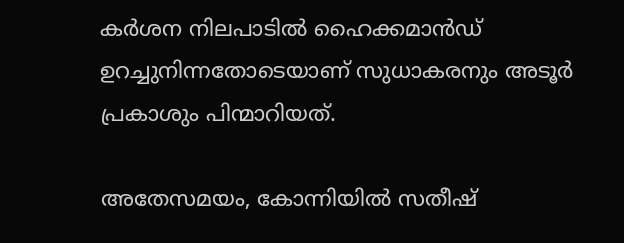കർശന നിലപാടിൽ ഹൈക്കമാൻഡ് ഉറച്ചുനിന്നതോടെയാണ് സുധാകരനും അടൂർ പ്രകാശും പിന്മാറിയത്.

അതേസമയം, കോന്നിയിൽ സതീഷ്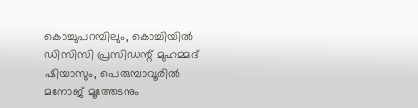കൊച്ചുപറമ്പിലും, കൊച്ചിയിൽ ഡിസിസി പ്രസിഡന്റ് മുഹമ്മദ് ഷിയാസും, പെരുമ്പാവൂരിൽ മനോജ് മൂത്തേടനും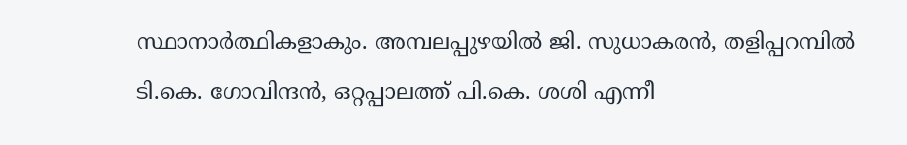സ്ഥാനാർത്ഥികളാകും. അമ്പലപ്പുഴയിൽ ജി. സുധാകരൻ, തളിപ്പറമ്പിൽ ടി.കെ. ഗോവിന്ദൻ, ഒറ്റപ്പാലത്ത് പി.കെ. ശശി എന്നീ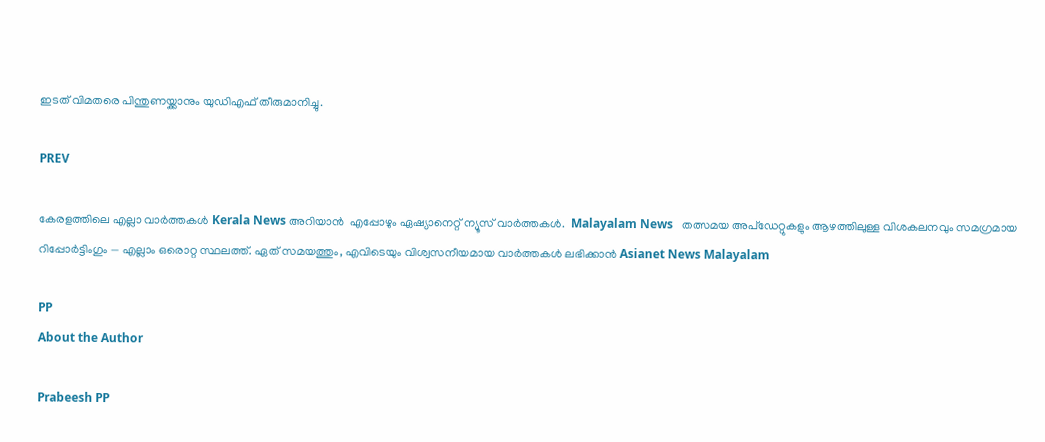ഇടത് വിമതരെ പിന്തുണയ്ക്കാനും യുഡിഎഫ് തീരുമാനിച്ചു.

PREV

കേരളത്തിലെ എല്ലാ വാർത്തകൾ Kerala News അറിയാൻ  എപ്പോഴും ഏഷ്യാനെറ്റ് ന്യൂസ് വാർത്തകൾ.  Malayalam News   തത്സമയ അപ്‌ഡേറ്റുകളും ആഴത്തിലുള്ള വിശകലനവും സമഗ്രമായ റിപ്പോർട്ടിംഗും — എല്ലാം ഒരൊറ്റ സ്ഥലത്ത്. ഏത് സമയത്തും, എവിടെയും വിശ്വസനീയമായ വാർത്തകൾ ലഭിക്കാൻ Asianet News Malayalam

PP
About the Author

Prabeesh PP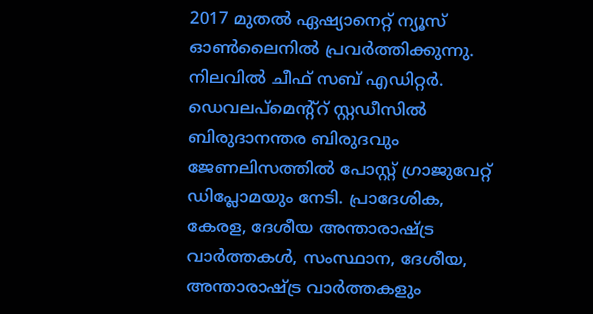2017 മുതല്‍ ഏഷ്യാനെറ്റ് ന്യൂസ് ഓണ്‍ലൈനില്‍ പ്രവര്‍ത്തിക്കുന്നു. നിലവില്‍ ചീഫ് സബ് എഡിറ്റര്‍. ഡെവലപ്മെന്റ്റ് സ്റ്റഡീസിൽ ബിരുദാനന്തര ബിരുദവും ജേണലിസത്തില്‍ പോസ്റ്റ് ഗ്രാജുവേറ്റ് ഡിപ്ലോമയും നേടി. പ്രാദേശിക, കേരള, ദേശീയ അന്താരാഷ്ട്ര വാർത്തകൾ, സംസ്ഥാന, ദേശീയ, അന്താരാഷ്ട്ര വാര്‍ത്തകളും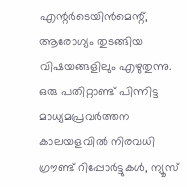എന്റര്‍ടെയിന്‍മെന്റ്, ആരോഗ്യം തുടങ്ങിയ വിഷയങ്ങളിലും എഴുതുന്നു. ഒരു പതിറ്റാണ്ട് പിന്നിട്ട മാധ്യമപ്രവര്‍ത്തന കാലയളവില്‍ നിരവധി ഗ്രൗണ്ട് റിപ്പോര്‍ട്ടുകള്‍, ന്യൂസ്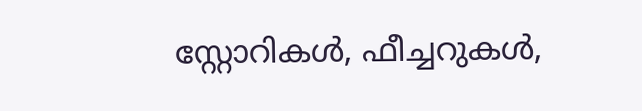സ്റ്റോറികള്‍, ഫീച്ചറുകള്‍,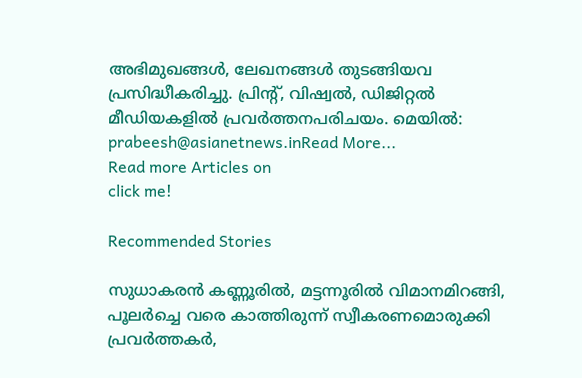അഭിമുഖങ്ങള്‍, ലേഖനങ്ങള്‍ തുടങ്ങിയവ പ്രസിദ്ധീകരിച്ചു. പ്രിന്റ്, വിഷ്വല്‍, ഡിജിറ്റല്‍ മീഡിയകളില്‍ പ്രവര്‍ത്തനപരിചയം. മെയില്‍: prabeesh@asianetnews.inRead More...
Read more Articles on
click me!

Recommended Stories

സുധാകരൻ കണ്ണൂരിൽ, മട്ടന്നൂരിൽ വിമാനമിറങ്ങി, പൂലര്‍ച്ചെ വരെ കാത്തിരുന്ന് സ്വീകരണമൊരുക്കി പ്രവര്‍ത്തകര്‍,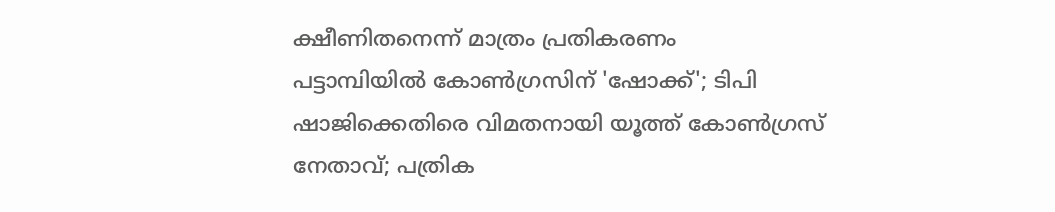ക്ഷീണിതനെന്ന് മാത്രം പ്രതികരണം
പട്ടാമ്പിയിൽ കോൺഗ്രസിന് 'ഷോക്ക്'; ടിപി ഷാജിക്കെതിരെ വിമതനായി യൂത്ത് കോൺഗ്രസ് നേതാവ്; പത്രിക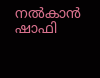നൽകാൻ ഷാഫി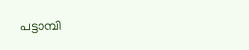പട്ടാമ്പി